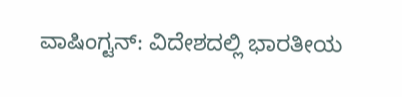ವಾಷಿಂಗ್ಟನ್: ವಿದೇಶದಲ್ಲಿ ಭಾರತೀಯ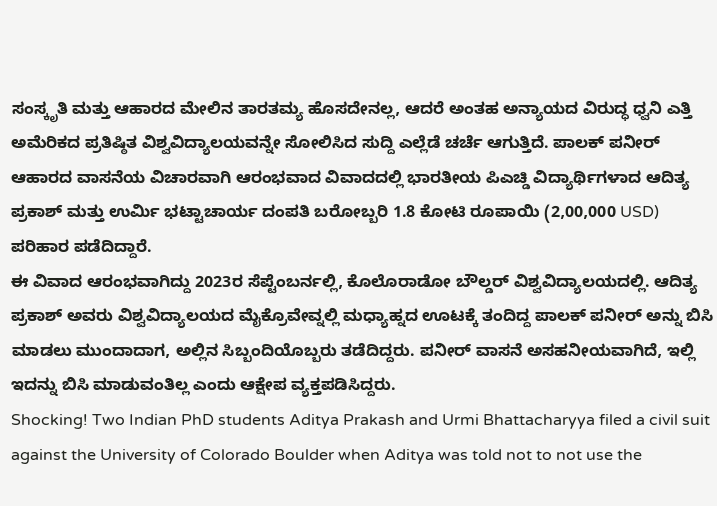ಸಂಸ್ಕೃತಿ ಮತ್ತು ಆಹಾರದ ಮೇಲಿನ ತಾರತಮ್ಯ ಹೊಸದೇನಲ್ಲ, ಆದರೆ ಅಂತಹ ಅನ್ಯಾಯದ ವಿರುದ್ಧ ಧ್ವನಿ ಎತ್ತಿ ಅಮೆರಿಕದ ಪ್ರತಿಷ್ಠಿತ ವಿಶ್ವವಿದ್ಯಾಲಯವನ್ನೇ ಸೋಲಿಸಿದ ಸುದ್ದಿ ಎಲ್ಲೆಡೆ ಚರ್ಚೆ ಆಗುತ್ತಿದೆ. ಪಾಲಕ್ ಪನೀರ್ ಆಹಾರದ ವಾಸನೆಯ ವಿಚಾರವಾಗಿ ಆರಂಭವಾದ ವಿವಾದದಲ್ಲಿ ಭಾರತೀಯ ಪಿಎಚ್ಡಿ ವಿದ್ಯಾರ್ಥಿಗಳಾದ ಆದಿತ್ಯ ಪ್ರಕಾಶ್ ಮತ್ತು ಉರ್ಮಿ ಭಟ್ಟಾಚಾರ್ಯ ದಂಪತಿ ಬರೋಬ್ಬರಿ 1.8 ಕೋಟಿ ರೂಪಾಯಿ (2,00,000 USD) ಪರಿಹಾರ ಪಡೆದಿದ್ದಾರೆ.
ಈ ವಿವಾದ ಆರಂಭವಾಗಿದ್ದು 2023ರ ಸೆಪ್ಟೆಂಬರ್ನಲ್ಲಿ, ಕೊಲೊರಾಡೋ ಬೌಲ್ಡರ್ ವಿಶ್ವವಿದ್ಯಾಲಯದಲ್ಲಿ. ಆದಿತ್ಯ ಪ್ರಕಾಶ್ ಅವರು ವಿಶ್ವವಿದ್ಯಾಲಯದ ಮೈಕ್ರೊವೇವ್ನಲ್ಲಿ ಮಧ್ಯಾಹ್ನದ ಊಟಕ್ಕೆ ತಂದಿದ್ದ ಪಾಲಕ್ ಪನೀರ್ ಅನ್ನು ಬಿಸಿ ಮಾಡಲು ಮುಂದಾದಾಗ, ಅಲ್ಲಿನ ಸಿಬ್ಬಂದಿಯೊಬ್ಬರು ತಡೆದಿದ್ದರು. ಪನೀರ್ ವಾಸನೆ ಅಸಹನೀಯವಾಗಿದೆ, ಇಲ್ಲಿ ಇದನ್ನು ಬಿಸಿ ಮಾಡುವಂತಿಲ್ಲ ಎಂದು ಆಕ್ಷೇಪ ವ್ಯಕ್ತಪಡಿಸಿದ್ದರು.
Shocking! Two Indian PhD students Aditya Prakash and Urmi Bhattacharyya filed a civil suit against the University of Colorado Boulder when Aditya was told not to not use the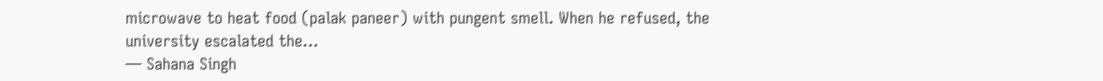microwave to heat food (palak paneer) with pungent smell. When he refused, the university escalated the…
— Sahana Singh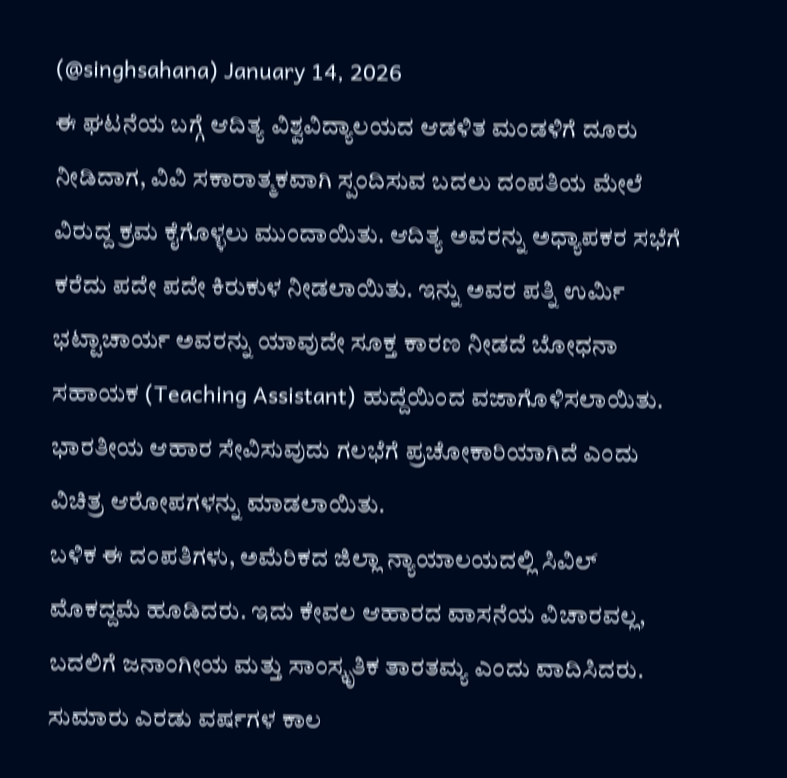(@singhsahana) January 14, 2026
ಈ ಘಟನೆಯ ಬಗ್ಗೆ ಆದಿತ್ಯ ವಿಶ್ವವಿದ್ಯಾಲಯದ ಆಡಳಿತ ಮಂಡಳಿಗೆ ದೂರು ನೀಡಿದಾಗ, ವಿವಿ ಸಕಾರಾತ್ಮಕವಾಗಿ ಸ್ಪಂದಿಸುವ ಬದಲು ದಂಪತಿಯ ಮೇಲೆ ವಿರುದ್ದ ಕ್ರಮ ಕೈಗೊಳ್ಳಲು ಮುಂದಾಯಿತು. ಆದಿತ್ಯ ಅವರನ್ನು ಅಧ್ಯಾಪಕರ ಸಭೆಗೆ ಕರೆದು ಪದೇ ಪದೇ ಕಿರುಕುಳ ನೀಡಲಾಯಿತು. ಇನ್ನು ಅವರ ಪತ್ನಿ ಉರ್ಮಿ ಭಟ್ಟಾಚಾರ್ಯ ಅವರನ್ನು ಯಾವುದೇ ಸೂಕ್ತ ಕಾರಣ ನೀಡದೆ ಬೋಧನಾ ಸಹಾಯಕ (Teaching Assistant) ಹುದ್ದೆಯಿಂದ ವಜಾಗೊಳಿಸಲಾಯಿತು. ಭಾರತೀಯ ಆಹಾರ ಸೇವಿಸುವುದು ಗಲಭೆಗೆ ಪ್ರಚೋಕಾರಿಯಾಗಿದೆ ಎಂದು ವಿಚಿತ್ರ ಆರೋಪಗಳನ್ನು ಮಾಡಲಾಯಿತು.
ಬಳಿಕ ಈ ದಂಪತಿಗಳು, ಅಮೆರಿಕದ ಜಿಲ್ಲಾ ನ್ಯಾಯಾಲಯದಲ್ಲಿ ಸಿವಿಲ್ ಮೊಕದ್ದಮೆ ಹೂಡಿದರು. ಇದು ಕೇವಲ ಆಹಾರದ ವಾಸನೆಯ ವಿಚಾರವಲ್ಲ, ಬದಲಿಗೆ ಜನಾಂಗೀಯ ಮತ್ತು ಸಾಂಸ್ಕೃತಿಕ ತಾರತಮ್ಯ ಎಂದು ವಾದಿಸಿದರು. ಸುಮಾರು ಎರಡು ವರ್ಷಗಳ ಕಾಲ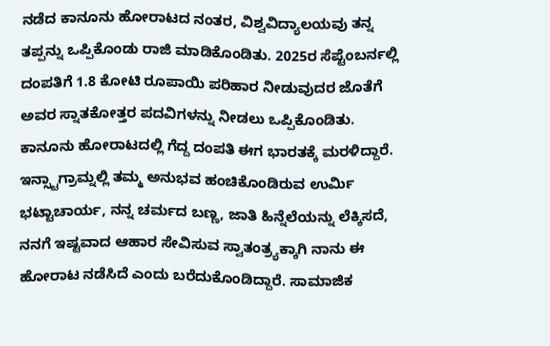ನಡೆದ ಕಾನೂನು ಹೋರಾಟದ ನಂತರ, ವಿಶ್ವವಿದ್ಯಾಲಯವು ತನ್ನ ತಪ್ಪನ್ನು ಒಪ್ಪಿಕೊಂಡು ರಾಜಿ ಮಾಡಿಕೊಂಡಿತು. 2025ರ ಸೆಪ್ಟೆಂಬರ್ನಲ್ಲಿ ದಂಪತಿಗೆ 1.8 ಕೋಟಿ ರೂಪಾಯಿ ಪರಿಹಾರ ನೀಡುವುದರ ಜೊತೆಗೆ ಅವರ ಸ್ನಾತಕೋತ್ತರ ಪದವಿಗಳನ್ನು ನೀಡಲು ಒಪ್ಪಿಕೊಂಡಿತು.
ಕಾನೂನು ಹೋರಾಟದಲ್ಲಿ ಗೆದ್ದ ದಂಪತಿ ಈಗ ಭಾರತಕ್ಕೆ ಮರಳಿದ್ದಾರೆ. ಇನ್ಸ್ಟಾಗ್ರಾಮ್ನಲ್ಲಿ ತಮ್ಮ ಅನುಭವ ಹಂಚಿಕೊಂಡಿರುವ ಉರ್ಮಿ ಭಟ್ಟಾಚಾರ್ಯ, ನನ್ನ ಚರ್ಮದ ಬಣ್ಣ, ಜಾತಿ ಹಿನ್ನೆಲೆಯನ್ನು ಲೆಕ್ಕಿಸದೆ, ನನಗೆ ಇಷ್ಟವಾದ ಆಹಾರ ಸೇವಿಸುವ ಸ್ವಾತಂತ್ರ್ಯಕ್ಕಾಗಿ ನಾನು ಈ ಹೋರಾಟ ನಡೆಸಿದೆ ಎಂದು ಬರೆದುಕೊಂಡಿದ್ದಾರೆ. ಸಾಮಾಜಿಕ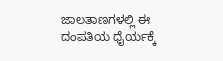ಜಾಲತಾಣಗಳಲ್ಲಿ ಈ ದಂಪತಿಯ ಧೈರ್ಯಕ್ಕೆ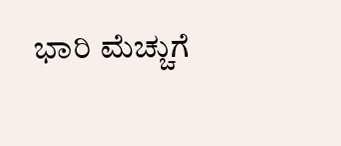ಭಾರಿ ಮೆಚ್ಚುಗೆ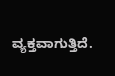ವ್ಯಕ್ತವಾಗುತ್ತಿದೆ.